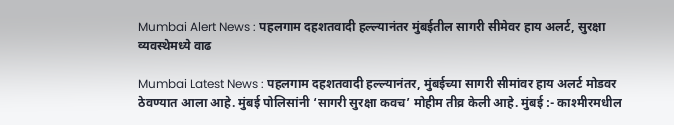Mumbai Alert News : पहलगाम दहशतवादी हल्ल्यानंतर मुंबईतील सागरी सीमेवर हाय अलर्ट, सुरक्षा व्यवस्थेमध्ये वाढ

Mumbai Latest News : पहलगाम दहशतवादी हल्ल्यानंतर, मुंबईच्या सागरी सीमांवर हाय अलर्ट मोडवर ठेवण्यात आला आहे. मुंबई पोलिसांनी ‘सागरी सुरक्षा कवच’ मोहीम तीव्र केली आहे. मुंबई :- काश्मीरमधील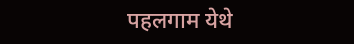पहलगाम येथे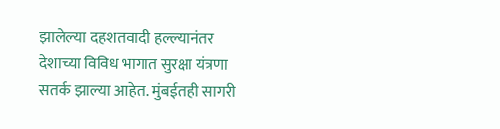झालेल्या दहशतवादी हल्ल्यानंतर देशाच्या विविध भागात सुरक्षा यंत्रणा सतर्क झाल्या आहेत. मुंबईतही सागरी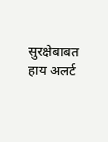सुरक्षेबाबत हाय अलर्ट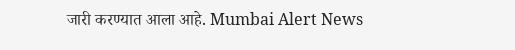जारी करण्यात आला आहे. Mumbai Alert News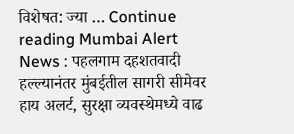विशेषत: ज्या … Continue reading Mumbai Alert News : पहलगाम दहशतवादी हल्ल्यानंतर मुंबईतील सागरी सीमेवर हाय अलर्ट, सुरक्षा व्यवस्थेमध्ये वाढ